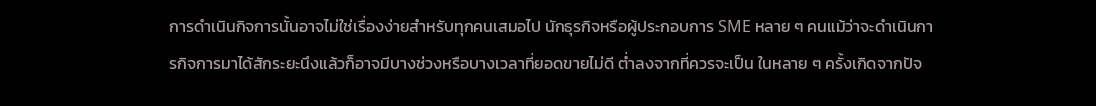การดำเนินกิจการนั้นอาจไม่ใช่เรื่องง่ายสำหรับทุกคนเสมอไป นักธุรกิจหรือผู้ประกอบการ SME หลาย ๆ คนแม้ว่าจะดำเนินการกิจการมาได้สักระยะนึงแล้วก็อาจมีบางช่วงหรือบางเวลาที่ยอดขายไม่ดี ต่ำลงจากที่ควรจะเป็น ในหลาย ๆ ครั้งเกิดจากปัจ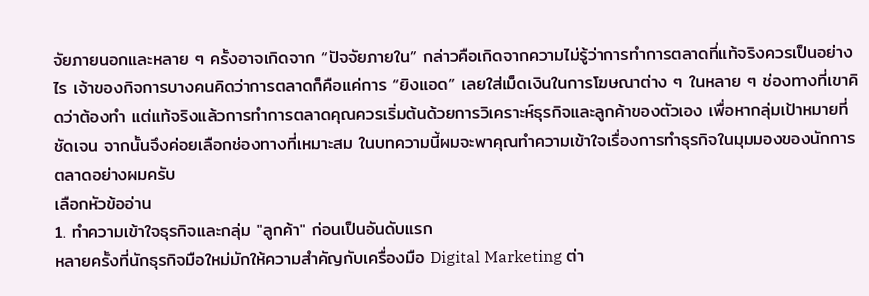จัยภายนอกและหลาย ๆ ครั้งอาจเกิดจาก “ปัจจัยภายใน” กล่าวคือเกิดจากความไม่รู้ว่าการทำการตลาดที่แท้จริงควรเป็นอย่างไร เจ้าของกิจการบางคนคิดว่าการตลาดก็คือแค่การ “ยิงแอด” เลยใส่เม็ดเงินในการโฆษณาต่าง ๆ ในหลาย ๆ ช่องทางที่เขาคิดว่าต้องทำ แต่แท้จริงแล้วการทำการตลาดคุณควรเริ่มต้นด้วยการวิเคราะห์ธุรกิจและลูกค้าของตัวเอง เพื่อหากลุ่มเป้าหมายที่ชัดเจน จากนั้นจึงค่อยเลือกช่องทางที่เหมาะสม ในบทความนี้ผมจะพาคุณทำความเข้าใจเรื่องการทำธุรกิจในมุมมองของนักการตลาดอย่างผมครับ
เลือกหัวข้ออ่าน
1. ทำความเข้าใจธุรกิจและกลุ่ม "ลูกค้า" ก่อนเป็นอันดับแรก
หลายครั้งที่นักธุรกิจมือใหม่มักให้ความสำคัญกับเครื่องมือ Digital Marketing ต่า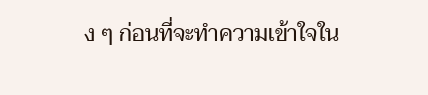ง ๆ ก่อนที่จะทำความเข้าใจใน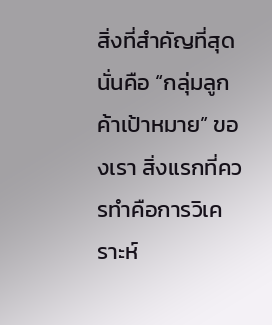สิ่งที่สำคัญที่สุด นั่นคือ “กลุ่มลูกค้าเป้าหมาย” ของเรา สิ่งแรกที่ควรทำคือการวิเคราะห์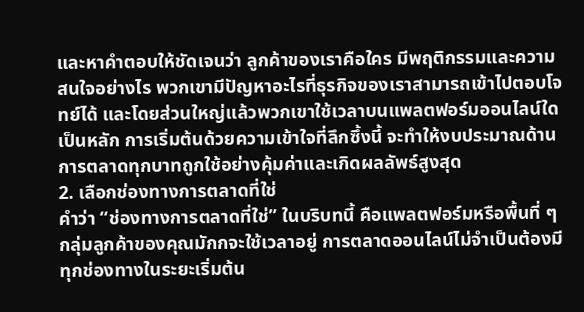และหาคำตอบให้ชัดเจนว่า ลูกค้าของเราคือใคร มีพฤติกรรมและความสนใจอย่างไร พวกเขามีปัญหาอะไรที่ธุรกิจของเราสามารถเข้าไปตอบโจทย์ได้ และโดยส่วนใหญ่แล้วพวกเขาใช้เวลาบนแพลตฟอร์มออนไลน์ใดเป็นหลัก การเริ่มต้นด้วยความเข้าใจที่ลึกซึ้งนี้ จะทำให้งบประมาณด้านการตลาดทุกบาทถูกใช้อย่างคุ้มค่าและเกิดผลลัพธ์สูงสุด
2. เลือกช่องทางการตลาดที่ใช่
คำว่า “ช่องทางการตลาดที่ใช่” ในบริบทนี้ คือแพลตฟอร์มหรือพื้นที่ ๆ กลุ่มลูกค้าของคุณมักกจะใช้เวลาอยู่ การตลาดออนไลน์ไม่จำเป็นต้องมีทุกช่องทางในระยะเริ่มต้น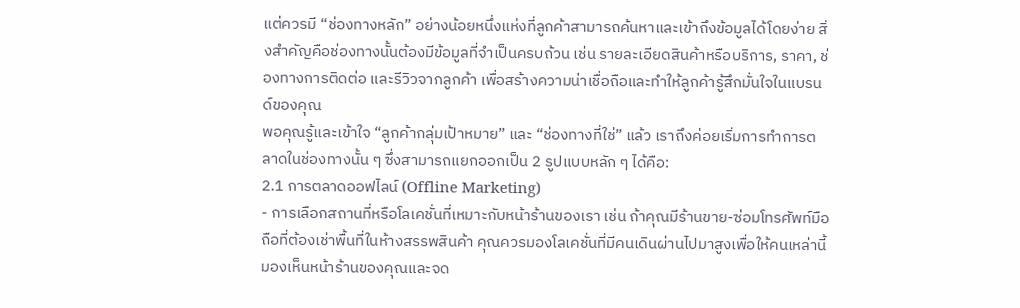แต่ควรมี “ช่องทางหลัก” อย่างน้อยหนึ่งแห่งที่ลูกค้าสามารถค้นหาและเข้าถึงข้อมูลได้โดยง่าย สิ่งสำคัญคือช่องทางนั้นต้องมีข้อมูลที่จำเป็นครบถ้วน เช่น รายละเอียดสินค้าหรือบริการ, ราคา, ช่องทางการติดต่อ และรีวิวจากลูกค้า เพื่อสร้างความน่าเชื่อถือและทำให้ลูกค้ารู้สึกมั่นใจในแบรนด์ของคุณ
พอคุณรู้และเข้าใจ “ลูกค้ากลุ่มเป้าหมาย” และ “ช่องทางที่ใช่” แล้ว เราถึงค่อยเริ่มการทำการตลาดในช่องทางนั้น ๆ ซึ่งสามารถแยกออกเป็น 2 รูปแบบหลัก ๆ ได้คือ:
2.1 การตลาดออฟไลน์ (Offline Marketing)
- การเลือกสถานที่หรือโลเคชั่นที่เหมาะกับหน้าร้านของเรา เช่น ถ้าคุณมีร้านขาย-ซ่อมโทรศัพท์มือถือที่ต้องเช่าพื้นที่ในห้างสรรพสินค้า คุณควรมองโลเคชั่นที่มีคนเดินผ่านไปมาสูงเพื่อให้คนเหล่านี้มองเห็นหน้าร้านของคุณและจด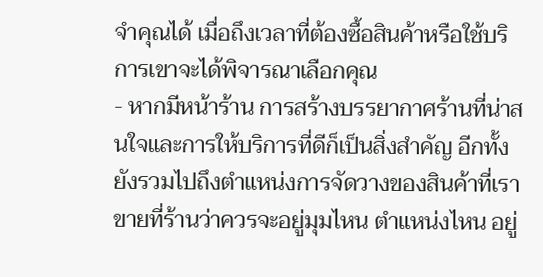จำคุณได้ เมื่อถึงเวลาที่ต้องซื้อสินค้าหรือใช้บริการเขาจะได้พิจารณาเลือกคุณ
- หากมีหน้าร้าน การสร้างบรรยากาศร้านที่น่าสนใจและการให้บริการที่ดีก็เป็นสิ่งสำคัญ อีกทั้งยังรวมไปถึงตำแหน่งการจัดวางของสินค้าที่เราขายที่ร้านว่าควรจะอยู่มุมไหน ตำแหน่งไหน อยู่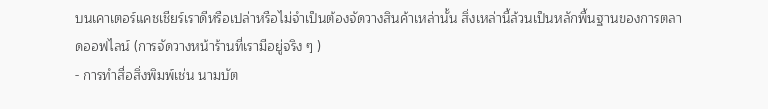บนเคาเตอร์แคชเชียร์เราดีหรือเปล่าหรือไม่จำเป็นต้องจัดวางสินค้าเหล่านั้น สิ่งเหล่านี้ล้วนเป็นหลักพื้นฐานของการตลาดออฟไลน์ (การจัดวางหน้าร้านที่เรามีอยู่จริง ๆ )
- การทำสื่อสิ่งพิมพ์เช่น นามบัต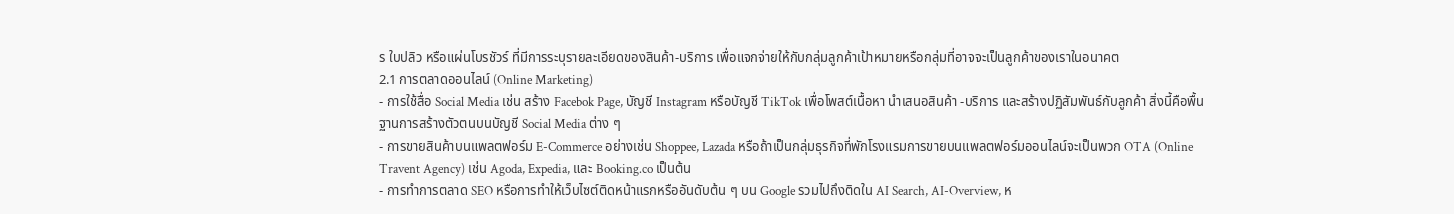ร ใบปลิว หรือแผ่นโบรชัวร์ ที่มีการระบุรายละเอียดของสินค้า-บริการ เพื่อแจกจ่ายให้กับกลุ่มลูกค้าเป้าหมายหรือกลุ่มที่อาจจะเป็นลูกค้าของเราในอนาคต
2.1 การตลาดออนไลน์ (Online Marketing)
- การใช้สื่อ Social Media เช่น สร้าง Facebok Page, บัญชี Instagram หรือบัญชี TikTok เพื่อโพสต์เนื้อหา นำเสนอสินค้า -บริการ และสร้างปฏิสัมพันธ์กับลูกค้า สิ่งนี้คือพื้นฐานการสร้างตัวตนบนบัญชี Social Media ต่าง ๆ
- การขายสินค้าบนแพลตฟอร์ม E-Commerce อย่างเช่น Shoppee, Lazada หรือถ้าเป็นกลุ่มธุรกิจที่พักโรงแรมการขายบนแพลตฟอร์มออนไลน์จะเป็นพวก OTA (Online Travent Agency) เช่น Agoda, Expedia, และ Booking.co เป็นต้น
- การทำการตลาด SEO หรือการทำให้เว็บไซต์ติดหน้าแรกหรืออันดับต้น ๆ บน Google รวมไปถึงติดใน AI Search, AI-Overview, ห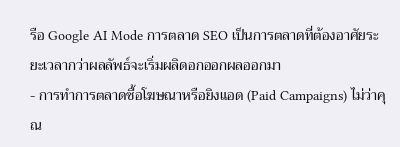รือ Google AI Mode การตลาด SEO เป็นการตลาดที่ต้องอาศัยระยะเวลากว่าผลลัพธ์จะเริ่มผลิดอกออกผลออกมา
- การทำการตลาดซื้อโฆษณาหรือยิงแอด (Paid Campaigns) ไม่ว่าคุณ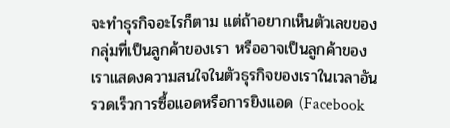จะทำธุรกิจอะไรก็ตาม แต่ถ้าอยากเห็นตัวเลขของกลุ่มที่เป็นลูกค้าของเรา หรืออาจเป็นลูกค้าของเราแสดงความสนใจในตัวธุรกิจของเราในเวลาอันรวดเร็วการซื้อแอดหรือการยิงแอด (Facebook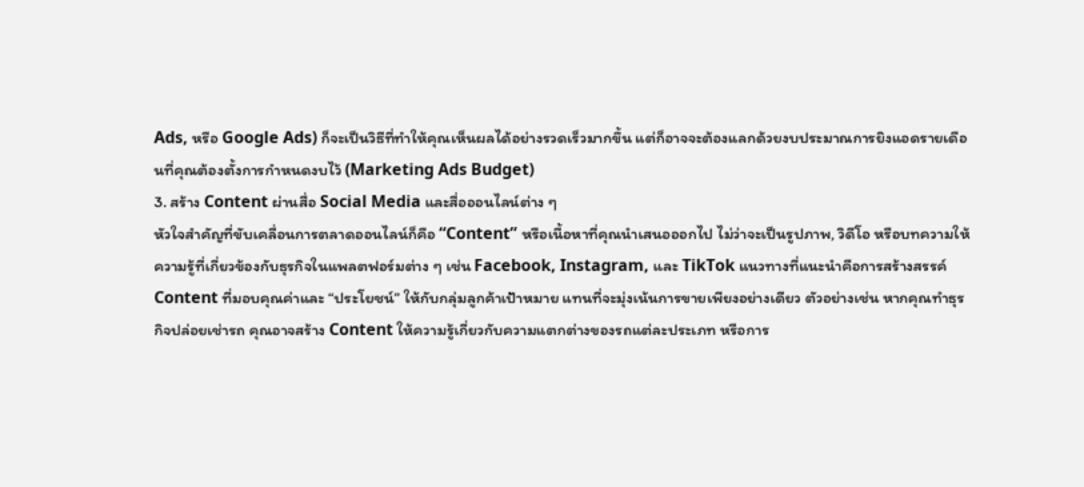Ads, หรือ Google Ads) ก็จะเป็นวิธีที่ทำให้คุณเห็นผลได้อย่างรวดเร็วมากขึ้น แต่ก็อาจจะต้องแลกด้วยงบประมาณการยิงแอดรายเดือนที่คุณต้องตั้งการกำหนดงบไว้ (Marketing Ads Budget)
3. สร้าง Content ผ่านสื่อ Social Media และสื่อออนไลน์ต่าง ๆ
หัวใจสำคัญที่ขับเคลื่อนการตลาดออนไลน์ก็คือ “Content” หรือเนื้อหาที่คุณนำเสนอออกไป ไม่ว่าจะเป็นรูปภาพ, วิดีโอ หรือบทความให้ความรู้ที่เกี่ยวข้องกับธุรกิจในแพลตฟอร์มต่าง ๆ เช่น Facebook, Instagram, และ TikTok แนวทางที่แนะนำคือการสร้างสรรค์ Content ที่มอบคุณค่าและ “ประโยชน์” ให้กับกลุ่มลูกค้าเป้าหมาย แทนที่จะมุ่งเน้นการขายเพียงอย่างเดียว ตัวอย่างเช่น หากคุณทำธุรกิจปล่อยเช่ารถ คุณอาจสร้าง Content ให้ความรู้เกี่ยวกับความแตกต่างของรถแต่ละประเภท หรือการ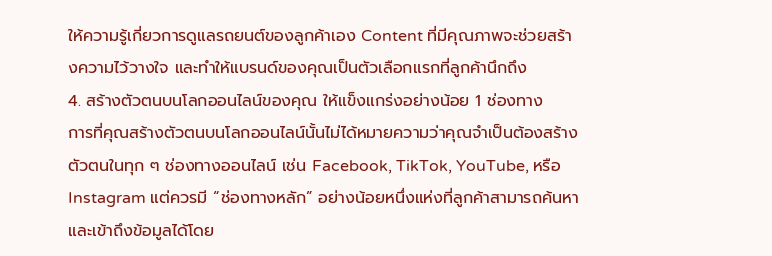ให้ความรู้เกี่ยวการดูแลรถยนต์ของลูกค้าเอง Content ที่มีคุณภาพจะช่วยสร้างความไว้วางใจ และทำให้แบรนด์ของคุณเป็นตัวเลือกแรกที่ลูกค้านึกถึง
4. สร้างตัวตนบนโลกออนไลน์ของคุณ ให้แข็งแกร่งอย่างน้อย 1 ช่องทาง
การที่คุณสร้างตัวตนบนโลกออนไลน์นั้นไม่ได้หมายความว่าคุณจำเป็นต้องสร้างตัวตนในทุก ๆ ช่องทางออนไลน์ เช่น Facebook, TikTok, YouTube, หรือ Instagram แต่ควรมี “ช่องทางหลัก” อย่างน้อยหนึ่งแห่งที่ลูกค้าสามารถค้นหาและเข้าถึงข้อมูลได้โดย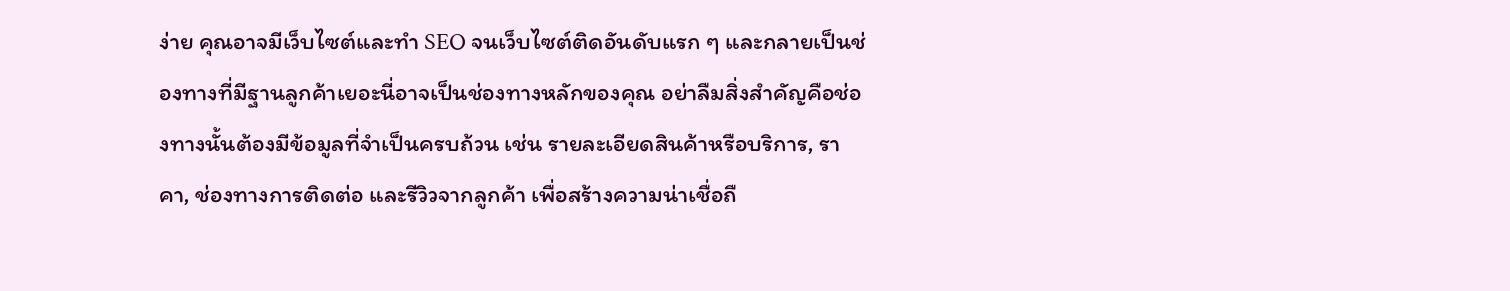ง่าย คุณอาจมีเว็บไซต์และทำ SEO จนเว็บไซต์ติดอันดับแรก ๆ และกลายเป็นช่องทางที่มีฐานลูกค้าเยอะนี่อาจเป็นช่องทางหลักของคุณ อย่าลืมสิ่งสำคัญคือช่องทางนั้นต้องมีข้อมูลที่จำเป็นครบถ้วน เช่น รายละเอียดสินค้าหรือบริการ, ราคา, ช่องทางการติดต่อ และรีวิวจากลูกค้า เพื่อสร้างความน่าเชื่อถื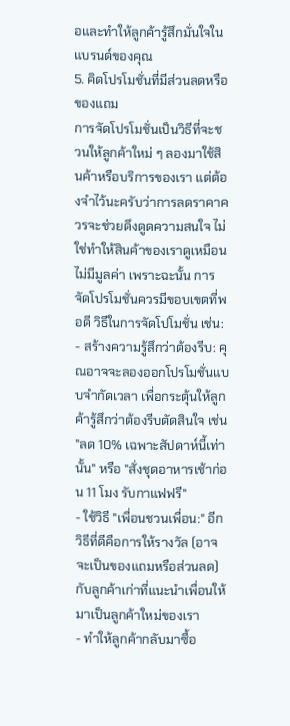อและทำให้ลูกค้ารู้สึกมั่นใจในแบรนด์ของคุณ
5. คิดโปรโมชั่นที่มีส่วนลดหรือของแถม
การจัดโปรโมชั่นเป็นวิธีที่จะชวนให้ลูกค้าใหม่ ๆ ลองมาใช้สินค้าหรือบริการของเรา แต่ต้องจำไว้นะครับว่าการลดราคาควรจะช่วยดึงดูดความสนใจ ไม่ใช่ทำให้สินค้าของเราดูเหมือนไม่มีมูลค่า เพราะฉะนั้น การจัดโปรโมชั่นควรมีขอบเขตที่พอดี วิธีในการจัดโปโมชั่น เช่น:
- สร้างความรู้สึกว่าต้องรีบ: คุณอาจจะลองออกโปรโมชั่นแบบจำกัดเวลา เพื่อกระตุ้นให้ลูกค้ารู้สึกว่าต้องรีบตัดสินใจ เช่น "ลด 10% เฉพาะสัปดาห์นี้เท่านั้น" หรือ "สั่งชุดอาหารเช้าก่อน 11 โมง รับกาแฟฟรี"
- ใช้วิธี "เพื่อนชวนเพื่อน:" อีกวิธีที่ดีคือการให้รางวัล (อาจจะเป็นของแถมหรือส่วนลด) กับลูกค้าเก่าที่แนะนำเพื่อนให้มาเป็นลูกค้าใหม่ของเรา
- ทำให้ลูกค้ากลับมาซื้อ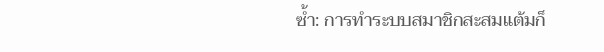ซ้ำ: การทำระบบสมาชิกสะสมแต้มก็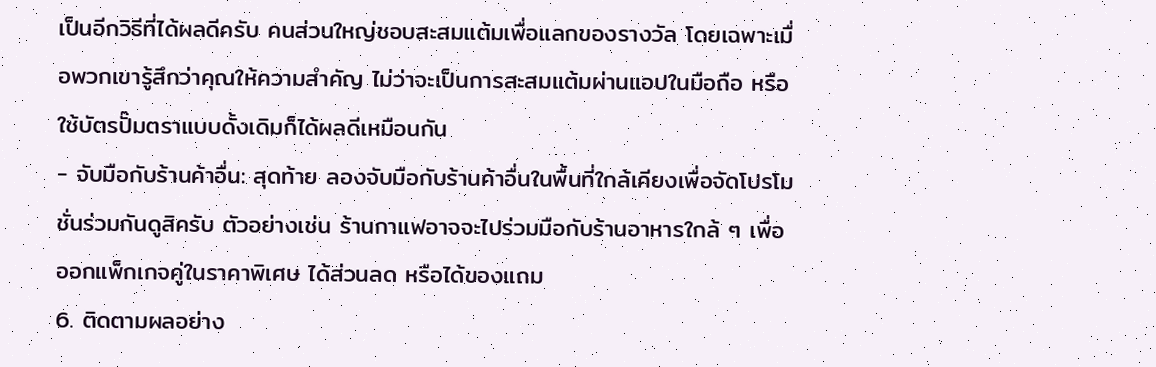เป็นอีกวิธีที่ได้ผลดีครับ คนส่วนใหญ่ชอบสะสมแต้มเพื่อแลกของรางวัล โดยเฉพาะเมื่อพวกเขารู้สึกว่าคุณให้ความสำคัญ ไม่ว่าจะเป็นการสะสมแต้มผ่านแอปในมือถือ หรือใช้บัตรปั๊มตราแบบดั้งเดิมก็ได้ผลดีเหมือนกัน
- จับมือกับร้านค้าอื่น: สุดท้าย ลองจับมือกับร้านค้าอื่นในพื้นที่ใกล้เคียงเพื่อจัดโปรโมชั่นร่วมกันดูสิครับ ตัวอย่างเช่น ร้านกาแฟอาจจะไปร่วมมือกับร้านอาหารใกล้ ๆ เพื่อออกแพ็กเกจคู่ในราคาพิเศษ ได้ส่วนลด หรือได้ของแถม
6. ติดตามผลอย่าง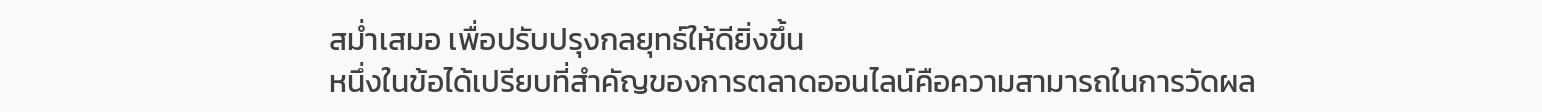สม่ำเสมอ เพื่อปรับปรุงกลยุทธ์ให้ดียิ่งขึ้น
หนึ่งในข้อได้เปรียบที่สำคัญของการตลาดออนไลน์คือความสามารถในการวัดผล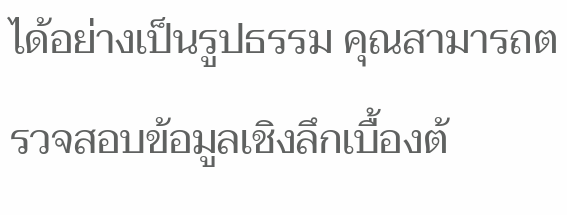ได้อย่างเป็นรูปธรรม คุณสามารถตรวจสอบข้อมูลเชิงลึกเบื้องต้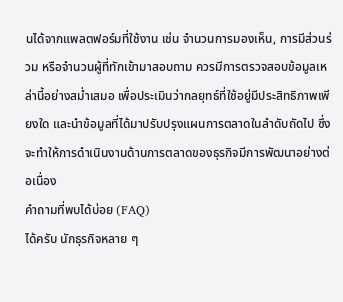นได้จากแพลตฟอร์มที่ใช้งาน เช่น จำนวนการมองเห็น, การมีส่วนร่วม หรือจำนวนผู้ที่ทักเข้ามาสอบถาม ควรมีการตรวจสอบข้อมูลเหล่านี้อย่างสม่ำเสมอ เพื่อประเมินว่ากลยุทธ์ที่ใช้อยู่มีประสิทธิภาพเพียงใด และนำข้อมูลที่ได้มาปรับปรุงแผนการตลาดในลำดับถัดไป ซึ่งจะทำให้การดำเนินงานด้านการตลาดของธุรกิจมีการพัฒนาอย่างต่อเนื่อง
คำถามที่พบได้บ่อย (FAQ)
ได้ครับ นักธุรกิจหลาย ๆ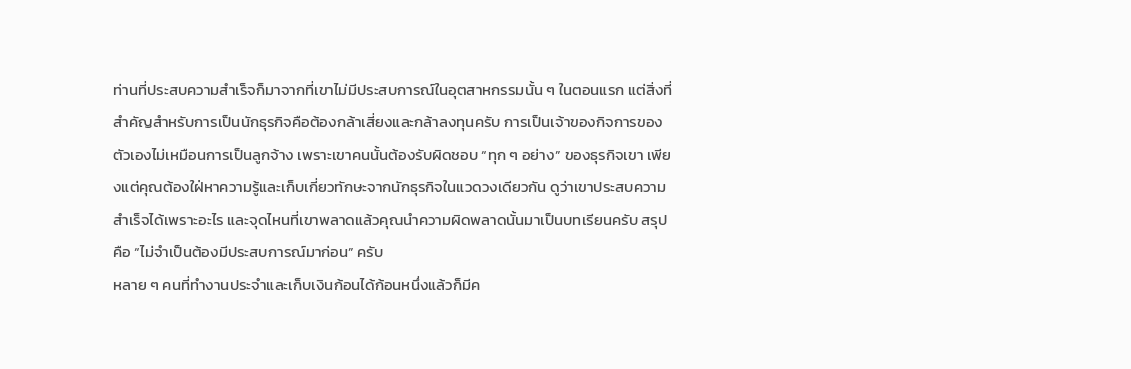ท่านที่ประสบความสำเร็จก็มาจากที่เขาไม่มีประสบการณ์ในอุตสาหกรรมนั้น ๆ ในตอนแรก แต่สิ่งที่สำคัญสำหรับการเป็นนักธุรกิจคือต้องกล้าเสี่ยงและกล้าลงทุนครับ การเป็นเจ้าของกิจการของตัวเองไม่เหมือนการเป็นลูกจ้าง เพราะเขาคนนั้นต้องรับผิดชอบ “ทุก ๆ อย่าง” ของธุรกิจเขา เพียงแต่คุณต้องใฝ่หาความรู้และเก็บเกี่ยวทักษะจากนักธุรกิจในแวดวงเดียวกัน ดูว่าเขาประสบความสำเร็จได้เพราะอะไร และจุดไหนที่เขาพลาดแล้วคุณนำความผิดพลาดนั้นมาเป็นบทเรียนครับ สรุปคือ “ไม่จำเป็นต้องมีประสบการณ์มาก่อน” ครับ
หลาย ๆ คนที่ทำงานประจำและเก็บเงินก้อนได้ก้อนหนึ่งแล้วก็มีค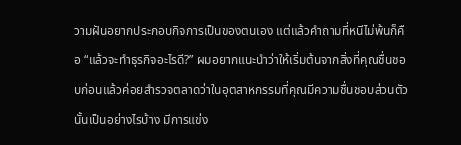วามฝันอยากประกอบกิจการเป็นของตนเอง แต่แล้วคำถามที่หนีไม่พ้นก็คือ “แล้วจะทำธุรกิจอะไรดี?” ผมอยากแนะนำว่าให้เริ่มต้นจากสิ่งที่คุณชื่นชอบก่อนแล้วค่อยสำรวจตลาดว่าในอุตสาหกรรมที่คุณมีความชื่นชอบส่วนตัวนั้นเป็นอย่างไรบ้าง มีการแข่ง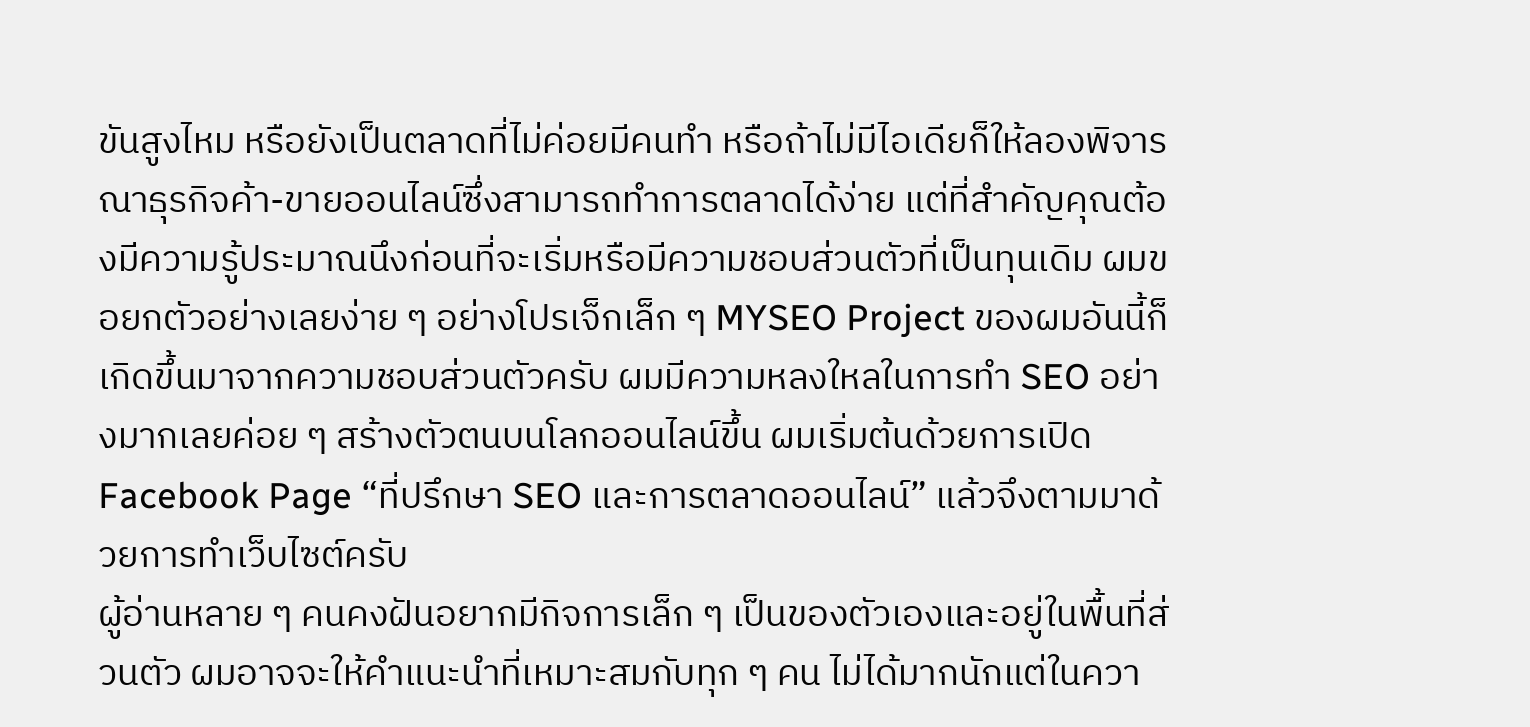ขันสูงไหม หรือยังเป็นตลาดที่ไม่ค่อยมีคนทำ หรือถ้าไม่มีไอเดียก็ให้ลองพิจารณาธุรกิจค้า-ขายออนไลน์ซึ่งสามารถทำการตลาดได้ง่าย แต่ที่สำคัญคุณต้องมีความรู้ประมาณนึงก่อนที่จะเริ่มหรือมีความชอบส่วนตัวที่เป็นทุนเดิม ผมขอยกตัวอย่างเลยง่าย ๆ อย่างโปรเจ็กเล็ก ๆ MYSEO Project ของผมอันนี้ก็เกิดขึ้นมาจากความชอบส่วนตัวครับ ผมมีความหลงใหลในการทำ SEO อย่างมากเลยค่อย ๆ สร้างตัวตนบนโลกออนไลน์ขึ้น ผมเริ่มต้นด้วยการเปิด Facebook Page “ที่ปรึกษา SEO และการตลาดออนไลน์” แล้วจึงตามมาด้วยการทำเว็บไซต์ครับ
ผู้อ่านหลาย ๆ คนคงฝันอยากมีกิจการเล็ก ๆ เป็นของตัวเองและอยู่ในพื้นที่ส่วนตัว ผมอาจจะให้คำแนะนำที่เหมาะสมกับทุก ๆ คน ไม่ได้มากนักแต่ในควา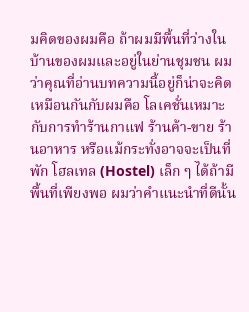มคิดของผมคือ ถ้าผมมีพื้นที่ว่างในบ้านของผมและอยู่ในย่านชุมชน ผมว่าคุณที่อ่านบทความนี้อยู่ก็น่าจะคิดเหมือนกันกับผมคือ โลเคชั่นเหมาะกับการทำร้านกาแฟ ร้านค้า-ขาย ร้านอาหาร หรือแม้กระทั่งอาจจะเป็นที่พัก โฮลเทล (Hostel) เล็ก ๆ ได้ถ้ามีพื้นที่เพียงพอ ผมว่าคำแนะนำที่ดีนั้น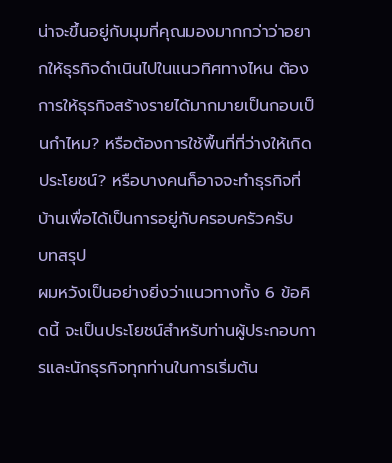น่าจะขึ้นอยู่กับมุมที่คุณมองมากกว่าว่าอยากให้ธุรกิจดำเนินไปในแนวทิศทางไหน ต้องการให้ธุรกิจสร้างรายได้มากมายเป็นกอบเป็นกำไหม? หรือต้องการใช้พื้นที่ที่ว่างให้เกิดประโยชน์? หรือบางคนก็อาจจะทำธุรกิจที่บ้านเพื่อได้เป็นการอยู่กับครอบครัวครับ
บทสรุป
ผมหวังเป็นอย่างยิ่งว่าแนวทางทั้ง 6 ข้อคิดนี้ จะเป็นประโยชน์สำหรับท่านผู้ประกอบการและนักธุรกิจทุกท่านในการเริ่มต้น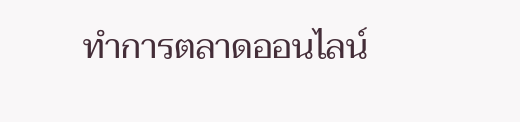ทำการตลาดออนไลน์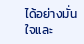ได้อย่างมั่นใจและ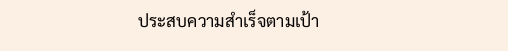ประสบความสำเร็จตามเป้า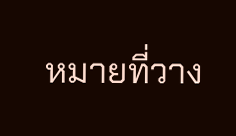หมายที่วาง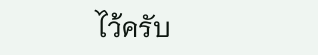ไว้ครับ